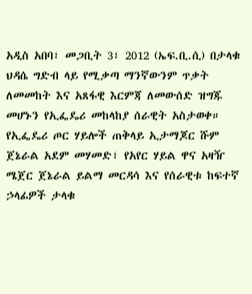አዲስ አበባ፣ መጋቢት 3፣ 2012 (ኤፍ.ቢ.ሲ) በታላቁ ህዳሴ ግድብ ላይ የሚቃጣ ማንኛውንም ጥቃት ለመመከት እና አጸፋዊ እርምጃ ለመውሰድ ዝግጁ መሆኑን የኢፌዴሪ መከላከያ ሰራዊት አስታወቀ።
የኢፌዴሪ ጦር ሃይሎች ጠቅላይ ኢታማጆር ሹም ጀኔራል አደም መሃመድ፣ የአየር ሃይል ዋና አዛዥ ሜጀር ጀኔራል ይልማ መርዳሳ እና የሰራዊቱ ከፍተኛ ኃላፊዎች ታላቁ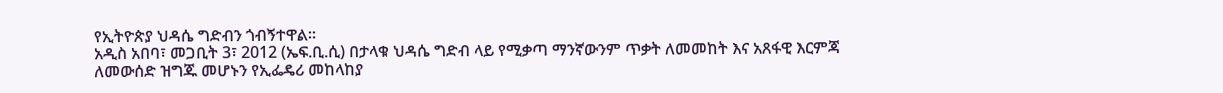የኢትዮጵያ ህዳሴ ግድብን ጎብኝተዋል።
አዲስ አበባ፣ መጋቢት 3፣ 2012 (ኤፍ.ቢ.ሲ) በታላቁ ህዳሴ ግድብ ላይ የሚቃጣ ማንኛውንም ጥቃት ለመመከት እና አጸፋዊ እርምጃ ለመውሰድ ዝግጁ መሆኑን የኢፌዴሪ መከላከያ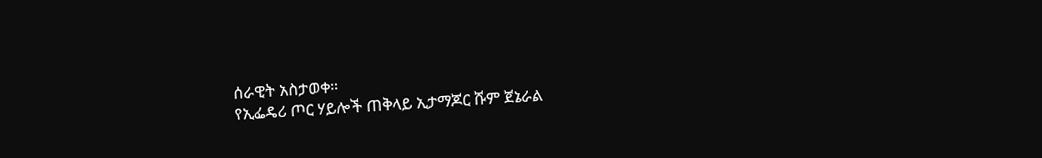ሰራዊት አስታወቀ።
የኢፌዴሪ ጦር ሃይሎች ጠቅላይ ኢታማጆር ሹም ጀኔራል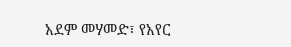አደም መሃመድ፣ የአየር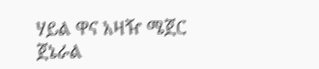ሃይል ዋና አዛዥ ሜጀር ጀኔራል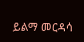ይልማ መርዳሳ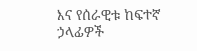እና የሰራዊቱ ከፍተኛ ኃላፊዎች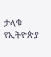ታላቁ የኢትዮጵያ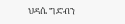ህዳሴ ግድብን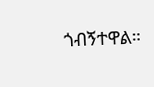ጎብኝተዋል።